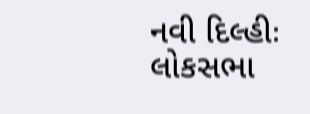નવી દિલ્હીઃ લોકસભા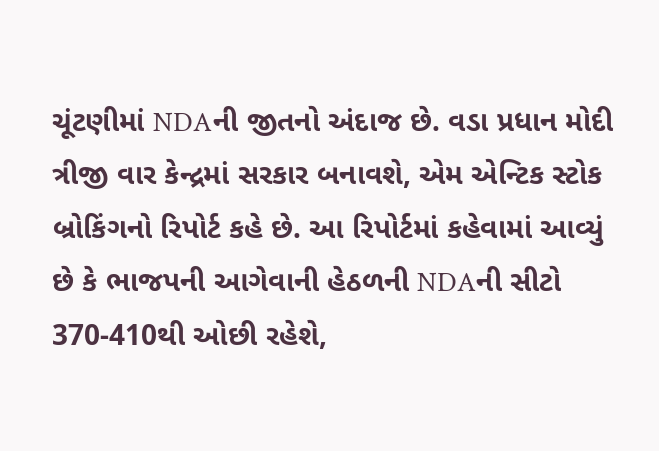ચૂંટણીમાં NDAની જીતનો અંદાજ છે. વડા પ્રધાન મોદી ત્રીજી વાર કેન્દ્રમાં સરકાર બનાવશે, એમ એન્ટિક સ્ટોક બ્રોકિંગનો રિપોર્ટ કહે છે. આ રિપોર્ટમાં કહેવામાં આવ્યું છે કે ભાજપની આગેવાની હેઠળની NDAની સીટો 370-410થી ઓછી રહેશે,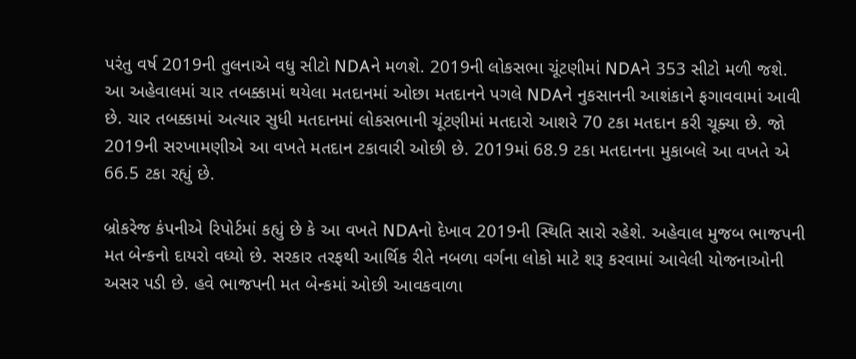પરંતુ વર્ષ 2019ની તુલનાએ વધુ સીટો NDAને મળશે. 2019ની લોકસભા ચૂંટણીમાં NDAને 353 સીટો મળી જશે.
આ અહેવાલમાં ચાર તબક્કામાં થયેલા મતદાનમાં ઓછા મતદાનને પગલે NDAને નુકસાનની આશંકાને ફગાવવામાં આવી છે. ચાર તબક્કામાં અત્યાર સુધી મતદાનમાં લોકસભાની ચૂંટણીમાં મતદારો આશરે 70 ટકા મતદાન કરી ચૂક્યા છે. જો 2019ની સરખામણીએ આ વખતે મતદાન ટકાવારી ઓછી છે. 2019માં 68.9 ટકા મતદાનના મુકાબલે આ વખતે એ 66.5 ટકા રહ્યું છે.

બ્રોકરેજ કંપનીએ રિપોર્ટમાં કહ્યું છે કે આ વખતે NDAનો દેખાવ 2019ની સ્થિતિ સારો રહેશે. અહેવાલ મુજબ ભાજપની મત બેન્કનો દાયરો વધ્યો છે. સરકાર તરફથી આર્થિક રીતે નબળા વર્ગના લોકો માટે શરૂ કરવામાં આવેલી યોજનાઓની અસર પડી છે. હવે ભાજપની મત બેન્કમાં ઓછી આવકવાળા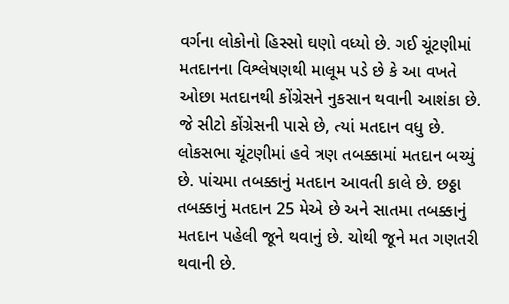વર્ગના લોકોનો હિસ્સો ઘણો વધ્યો છે. ગઈ ચૂંટણીમાં મતદાનના વિશ્લેષણથી માલૂમ પડે છે કે આ વખતે ઓછા મતદાનથી કોંગ્રેસને નુકસાન થવાની આશંકા છે. જે સીટો કોંગ્રેસની પાસે છે, ત્યાં મતદાન વધુ છે.
લોકસભા ચૂંટણીમાં હવે ત્રણ તબક્કામાં મતદાન બચ્યું છે. પાંચમા તબક્કાનું મતદાન આવતી કાલે છે. છઠ્ઠા તબક્કાનું મતદાન 25 મેએ છે અને સાતમા તબક્કાનું મતદાન પહેલી જૂને થવાનું છે. ચોથી જૂને મત ગણતરી થવાની છે.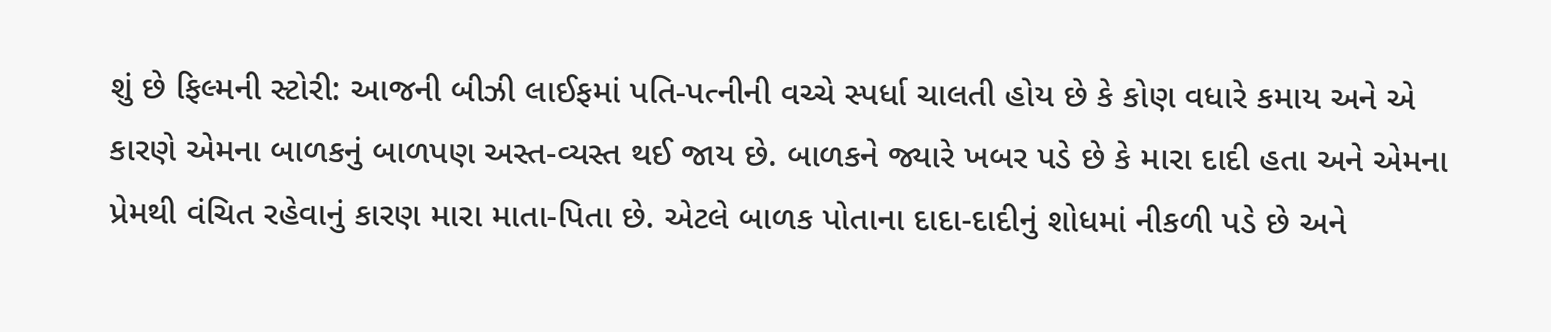શું છે ફિલ્મની સ્ટોરી: આજની બીઝી લાઈફમાં પતિ-પત્નીની વચ્ચે સ્પર્ધા ચાલતી હોય છે કે કોણ વધારે કમાય અને એ કારણે એમના બાળકનું બાળપણ અસ્ત-વ્યસ્ત થઈ જાય છે. બાળકને જ્યારે ખબર પડે છે કે મારા દાદી હતા અને એમના પ્રેમથી વંચિત રહેવાનું કારણ મારા માતા-પિતા છે. એટલે બાળક પોતાના દાદા-દાદીનું શોધમાં નીકળી પડે છે અને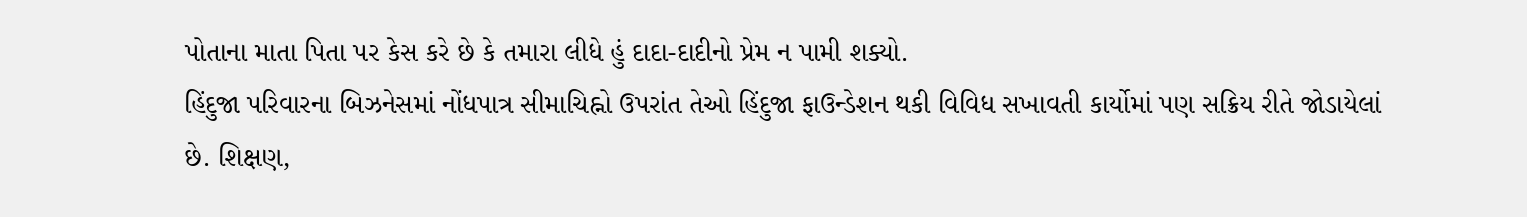પોતાના માતા પિતા પર કેસ કરે છે કે તમારા લીધે હું દાદા-દાદીનો પ્રેમ ન પામી શક્યો.
હિંદુજા પરિવારના બિઝનેસમાં નોંધપાત્ર સીમાચિહ્નો ઉપરાંત તેઓ હિંદુજા ફાઉન્ડેશન થકી વિવિધ સખાવતી કાર્યોમાં પણ સક્રિય રીતે જોડાયેલાં છે. શિક્ષણ,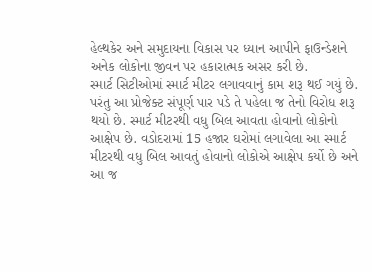હેલ્થકેર અને સમુદાયના વિકાસ પર ધ્યાન આપીને ફાઉન્ડેશને અનેક લોકોના જીવન પર હકારાત્મક અસર કરી છે.
સ્માર્ટ સિટીઓમાં સ્માર્ટ મીટર લગાવવાનું કામ શરૂ થઈ ગયું છે. પરંતુ આ પ્રોજેક્ટ સંપૂર્ણ પાર પડે તે પહેલા જ તેનો વિરોધ શરૂ થયો છે. સ્માર્ટ મીટરથી વધુ બિલ આવતા હોવાનો લોકોનો આક્ષેપ છે. વડોદરામાં 15 હજાર ઘરોમાં લગાવેલા આ સ્માર્ટ મીટરથી વધુ બિલ આવતું હોવાનો લોકોએ આક્ષેપ કર્યો છે અને આ જ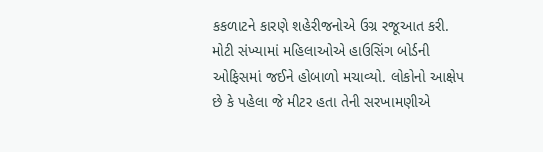કકળાટને કારણે શહેરીજનોએ ઉગ્ર રજૂઆત કરી. મોટી સંખ્યામાં મહિલાઓએ હાઉસિંગ બોર્ડની ઓફિસમાં જઈને હોબાળો મચાવ્યો. લોકોનો આક્ષેપ છે કે પહેલા જે મીટર હતા તેની સરખામણીએ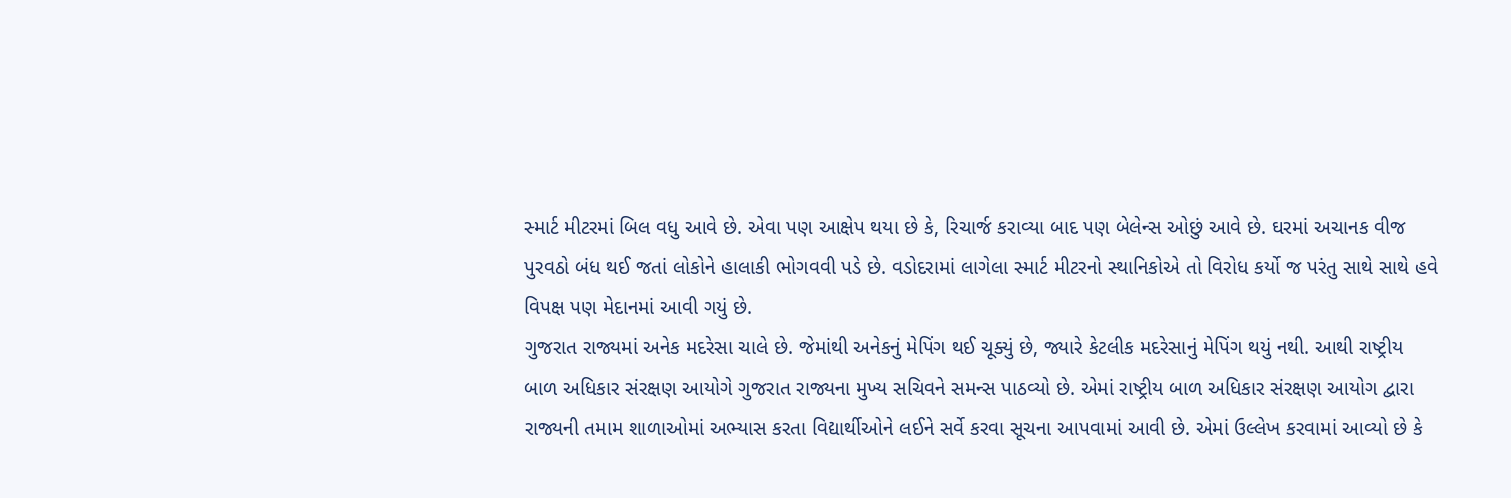સ્માર્ટ મીટરમાં બિલ વધુ આવે છે. એવા પણ આક્ષેપ થયા છે કે, રિચાર્જ કરાવ્યા બાદ પણ બેલેન્સ ઓછું આવે છે. ઘરમાં અચાનક વીજ પુરવઠો બંધ થઈ જતાં લોકોને હાલાકી ભોગવવી પડે છે. વડોદરામાં લાગેલા સ્માર્ટ મીટરનો સ્થાનિકોએ તો વિરોધ કર્યો જ પરંતુ સાથે સાથે હવે વિપક્ષ પણ મેદાનમાં આવી ગયું છે.
ગુજરાત રાજ્યમાં અનેક મદરેસા ચાલે છે. જેમાંથી અનેકનું મેપિંગ થઈ ચૂક્યું છે, જ્યારે કેટલીક મદરેસાનું મેપિંગ થયું નથી. આથી રાષ્ટ્રીય બાળ અધિકાર સંરક્ષણ આયોગે ગુજરાત રાજ્યના મુખ્ય સચિવને સમન્સ પાઠવ્યો છે. એમાં રાષ્ટ્રીય બાળ અધિકાર સંરક્ષણ આયોગ દ્વારા રાજ્યની તમામ શાળાઓમાં અભ્યાસ કરતા વિદ્યાર્થીઓને લઈને સર્વે કરવા સૂચના આપવામાં આવી છે. એમાં ઉલ્લેખ કરવામાં આવ્યો છે કે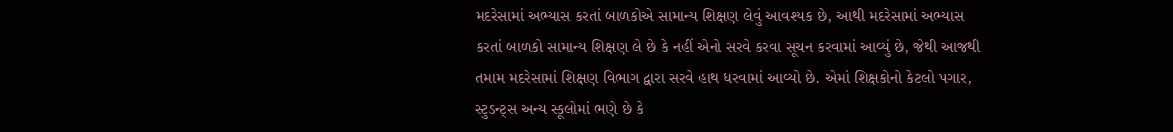મદરેસામાં અભ્યાસ કરતાં બાળકોએ સામાન્ય શિક્ષણ લેવું આવશ્યક છે, આથી મદરેસામાં અભ્યાસ કરતાં બાળકો સામાન્ય શિક્ષણ લે છે કે નહીં એનો સરવે કરવા સૂચન કરવામાં આવ્યું છે, જેથી આજથી તમામ મદરેસામાં શિક્ષણ વિભાગ દ્વારા સરવે હાથ ધરવામાં આવ્યો છે. એમાં શિક્ષકોનો કેટલો પગાર, સ્ટુડન્ટ્સ અન્ય સ્કૂલોમાં ભણે છે કે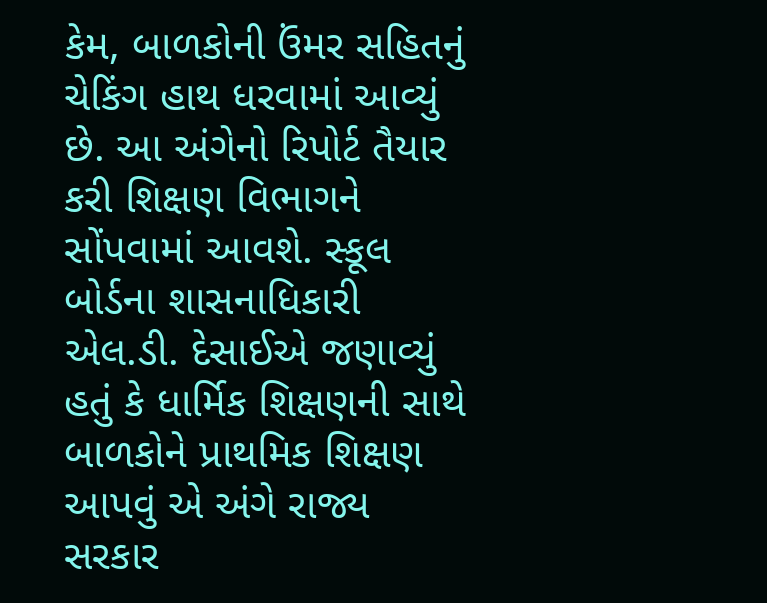કેમ, બાળકોની ઉંમર સહિતનું ચેકિંગ હાથ ધરવામાં આવ્યું છે. આ અંગેનો રિપોર્ટ તૈયાર કરી શિક્ષણ વિભાગને સોંપવામાં આવશે. સ્કૂલ બોર્ડના શાસનાધિકારી એલ.ડી. દેસાઈએ જણાવ્યું હતું કે ધાર્મિક શિક્ષણની સાથે બાળકોને પ્રાથમિક શિક્ષણ આપવું એ અંગે રાજ્ય સરકાર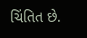ચિંતિત છે.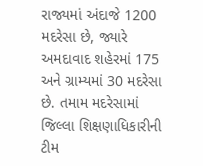રાજ્યમાં અંદાજે 1200 મદરેસા છે, જ્યારે અમદાવાદ શહેરમાં 175 અને ગ્રામ્યમાં 30 મદરેસા છે. તમામ મદરેસામાં જિલ્લા શિક્ષણાધિકારીની ટીમ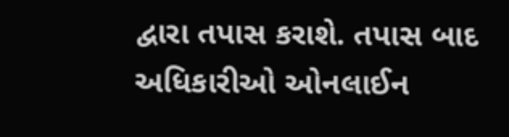દ્વારા તપાસ કરાશે. તપાસ બાદ અધિકારીઓ ઓનલાઈન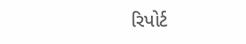રિપોર્ટ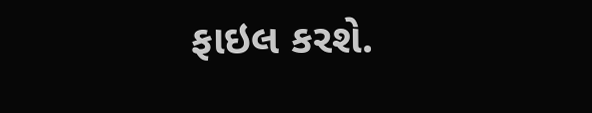ફાઇલ કરશે.